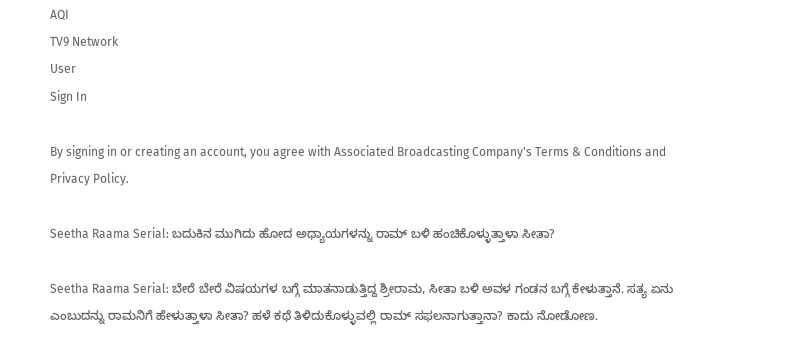AQI
TV9 Network
User
Sign In

By signing in or creating an account, you agree with Associated Broadcasting Company's Terms & Conditions and Privacy Policy.

Seetha Raama Serial: ಬದುಕಿನ ಮುಗಿದು ಹೋದ ಅಧ್ಯಾಯಗಳನ್ನು ರಾಮ್ ಬಳಿ ಹಂಚಿಕೊಳ್ಳುತ್ತಾಳಾ ಸೀತಾ?

Seetha Raama Serial: ಬೇರೆ ಬೇರೆ ವಿಷಯಗಳ ಬಗ್ಗೆ ಮಾತನಾಡುತ್ತಿದ್ದ ಶ್ರೀರಾಮ, ಸೀತಾ ಬಳಿ ಅವಳ ಗಂಡನ ಬಗ್ಗೆ ಕೇಳುತ್ತಾನೆ. ಸತ್ಯ ಏನು ಎಂಬುದನ್ನು ರಾಮನಿಗೆ ಹೇಳುತ್ತಾಳಾ ಸೀತಾ? ಹಳೆ ಕಥೆ ತಿಳಿದುಕೊಳ್ಳುವಲ್ಲಿ ರಾಮ್ ಸಫಲನಾಗುತ್ತಾನಾ? ಕಾದು ನೋಡೋಣ.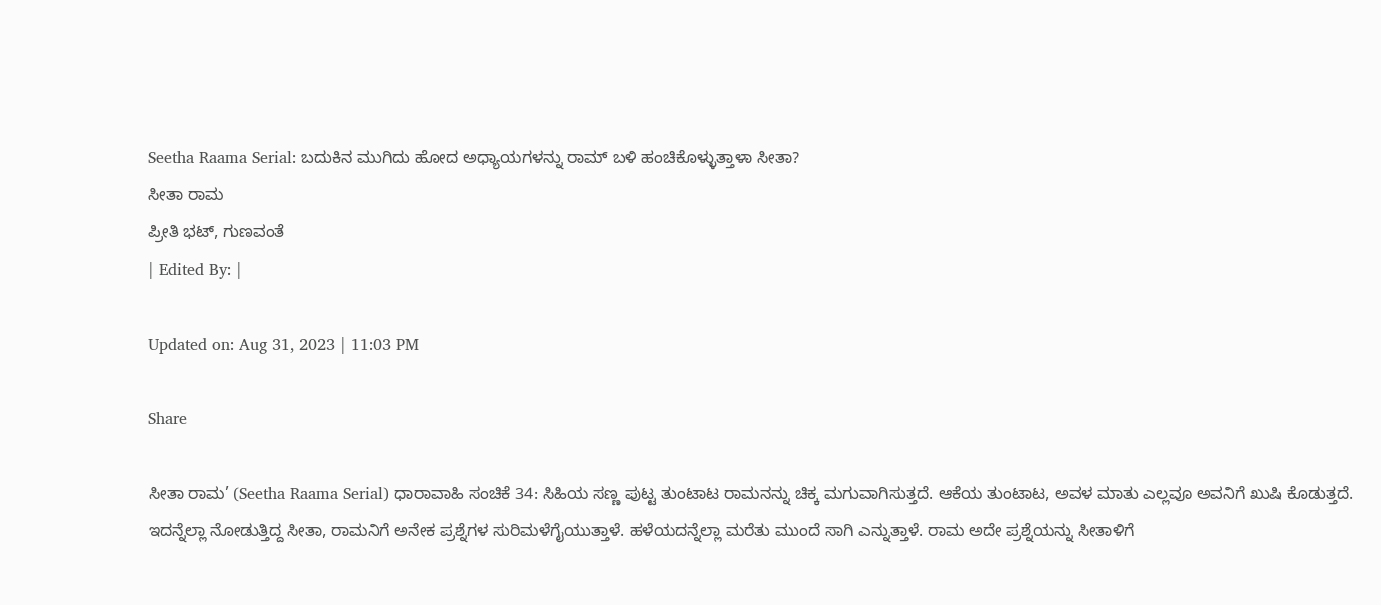Seetha Raama Serial: ಬದುಕಿನ ಮುಗಿದು ಹೋದ ಅಧ್ಯಾಯಗಳನ್ನು ರಾಮ್ ಬಳಿ ಹಂಚಿಕೊಳ್ಳುತ್ತಾಳಾ ಸೀತಾ?
ಸೀತಾ ರಾಮ
ಪ್ರೀತಿ ಭಟ್, ಗುಣವಂತೆ
| Edited By: |

Updated on: Aug 31, 2023 | 11:03 PM

Share

ಸೀತಾ ರಾಮ’ (Seetha Raama Serial) ಧಾರಾವಾಹಿ ಸಂಚಿಕೆ 34: ಸಿಹಿಯ ಸಣ್ಣ ಪುಟ್ಟ ತುಂಟಾಟ ರಾಮನನ್ನು ಚಿಕ್ಕ ಮಗುವಾಗಿಸುತ್ತದೆ. ಆಕೆಯ ತುಂಟಾಟ, ಅವಳ ಮಾತು ಎಲ್ಲವೂ ಅವನಿಗೆ ಖುಷಿ ಕೊಡುತ್ತದೆ. ಇದನ್ನೆಲ್ಲಾ ನೋಡುತ್ತಿದ್ದ ಸೀತಾ, ರಾಮನಿಗೆ ಅನೇಕ ಪ್ರಶ್ನೆಗಳ ಸುರಿಮಳೆಗೈಯುತ್ತಾಳೆ. ಹಳೆಯದನ್ನೆಲ್ಲಾ ಮರೆತು ಮುಂದೆ ಸಾಗಿ ಎನ್ನುತ್ತಾಳೆ. ರಾಮ ಅದೇ ಪ್ರಶ್ನೆಯನ್ನು ಸೀತಾಳಿಗೆ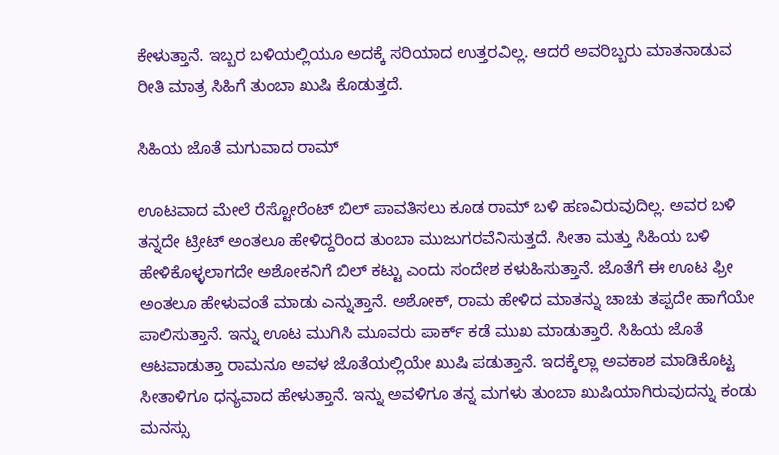ಕೇಳುತ್ತಾನೆ. ಇಬ್ಬರ ಬಳಿಯಲ್ಲಿಯೂ ಅದಕ್ಕೆ ಸರಿಯಾದ ಉತ್ತರವಿಲ್ಲ. ಆದರೆ ಅವರಿಬ್ಬರು ಮಾತನಾಡುವ ರೀತಿ ಮಾತ್ರ ಸಿಹಿಗೆ ತುಂಬಾ ಖುಷಿ ಕೊಡುತ್ತದೆ.

ಸಿಹಿಯ ಜೊತೆ ಮಗುವಾದ ರಾಮ್

ಊಟವಾದ ಮೇಲೆ ರೆಸ್ಟೋರೆಂಟ್ ಬಿಲ್ ಪಾವತಿಸಲು ಕೂಡ ರಾಮ್ ಬಳಿ ಹಣವಿರುವುದಿಲ್ಲ. ಅವರ ಬಳಿ ತನ್ನದೇ ಟ್ರೀಟ್ ಅಂತಲೂ ಹೇಳಿದ್ದರಿಂದ ತುಂಬಾ ಮುಜುಗರವೆನಿಸುತ್ತದೆ. ಸೀತಾ ಮತ್ತು ಸಿಹಿಯ ಬಳಿ ಹೇಳಿಕೊಳ್ಳಲಾಗದೇ ಅಶೋಕನಿಗೆ ಬಿಲ್ ಕಟ್ಟು ಎಂದು ಸಂದೇಶ ಕಳುಹಿಸುತ್ತಾನೆ. ಜೊತೆಗೆ ಈ ಊಟ ಫ್ರೀ ಅಂತಲೂ ಹೇಳುವಂತೆ ಮಾಡು ಎನ್ನುತ್ತಾನೆ. ಅಶೋಕ್, ರಾಮ ಹೇಳಿದ ಮಾತನ್ನು ಚಾಚು ತಪ್ಪದೇ ಹಾಗೆಯೇ ಪಾಲಿಸುತ್ತಾನೆ. ಇನ್ನು ಊಟ ಮುಗಿಸಿ ಮೂವರು ಪಾರ್ಕ್ ಕಡೆ ಮುಖ ಮಾಡುತ್ತಾರೆ. ಸಿಹಿಯ ಜೊತೆ ಆಟವಾಡುತ್ತಾ ರಾಮನೂ ಅವಳ ಜೊತೆಯಲ್ಲಿಯೇ ಖುಷಿ ಪಡುತ್ತಾನೆ. ಇದಕ್ಕೆಲ್ಲಾ ಅವಕಾಶ ಮಾಡಿಕೊಟ್ಟ ಸೀತಾಳಿಗೂ ಧನ್ಯವಾದ ಹೇಳುತ್ತಾನೆ. ಇನ್ನು ಅವಳಿಗೂ ತನ್ನ ಮಗಳು ತುಂಬಾ ಖುಷಿಯಾಗಿರುವುದನ್ನು ಕಂಡು ಮನಸ್ಸು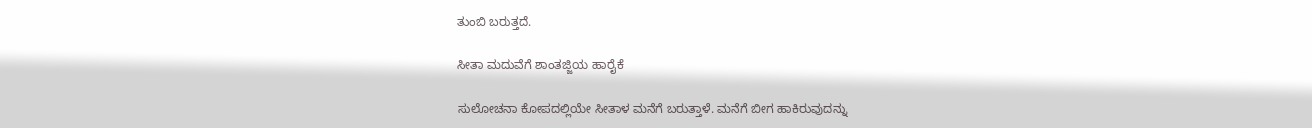ತುಂಬಿ ಬರುತ್ತದೆ.

ಸೀತಾ ಮದುವೆಗೆ ಶಾಂತಜ್ಜಿಯ ಹಾರೈಕೆ

ಸುಲೋಚನಾ ಕೋಪದಲ್ಲಿಯೇ ಸೀತಾಳ ಮನೆಗೆ ಬರುತ್ತಾಳೆ. ಮನೆಗೆ ಬೀಗ ಹಾಕಿರುವುದನ್ನು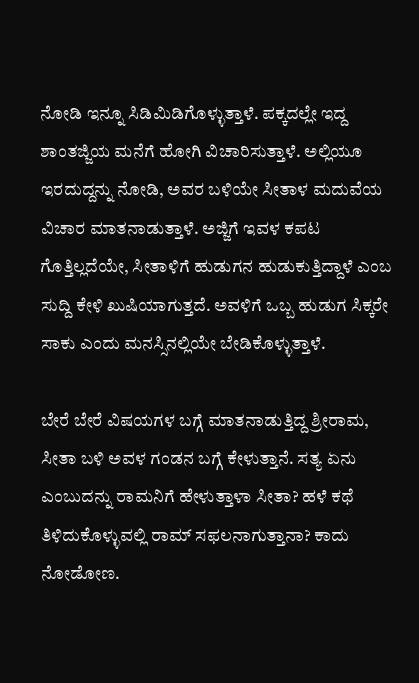ನೋಡಿ ಇನ್ನೂ ಸಿಡಿಮಿಡಿಗೊಳ್ಳುತ್ತಾಳೆ. ಪಕ್ಕದಲ್ಲೇ ಇದ್ದ ಶಾಂತಜ್ಜಿಯ ಮನೆಗೆ ಹೋಗಿ ವಿಚಾರಿಸುತ್ತಾಳೆ. ಅಲ್ಲಿಯೂ ಇರದುದ್ದನ್ನು ನೋಡಿ, ಅವರ ಬಳಿಯೇ ಸೀತಾಳ ಮದುವೆಯ ವಿಚಾರ ಮಾತನಾಡುತ್ತಾಳೆ. ಅಜ್ಜಿಗೆ ಇವಳ ಕಪಟ ಗೊತ್ತಿಲ್ಲದೆಯೇ, ಸೀತಾಳಿಗೆ ಹುಡುಗನ ಹುಡುಕುತ್ತಿದ್ದಾಳೆ ಎಂಬ ಸುದ್ದಿ ಕೇಳಿ ಖುಷಿಯಾಗುತ್ತದೆ. ಅವಳಿಗೆ ಒಬ್ಬ ಹುಡುಗ ಸಿಕ್ಕರೇ ಸಾಕು ಎಂದು ಮನಸ್ಸಿನಲ್ಲಿಯೇ ಬೇಡಿಕೊಳ್ಳುತ್ತಾಳೆ.

ಬೇರೆ ಬೇರೆ ವಿಷಯಗಳ ಬಗ್ಗೆ ಮಾತನಾಡುತ್ತಿದ್ದ ಶ್ರೀರಾಮ, ಸೀತಾ ಬಳಿ ಅವಳ ಗಂಡನ ಬಗ್ಗೆ ಕೇಳುತ್ತಾನೆ. ಸತ್ಯ ಏನು ಎಂಬುದನ್ನು ರಾಮನಿಗೆ ಹೇಳುತ್ತಾಳಾ ಸೀತಾ? ಹಳೆ ಕಥೆ ತಿಳಿದುಕೊಳ್ಳುವಲ್ಲಿ ರಾಮ್ ಸಫಲನಾಗುತ್ತಾನಾ? ಕಾದು ನೋಡೋಣ.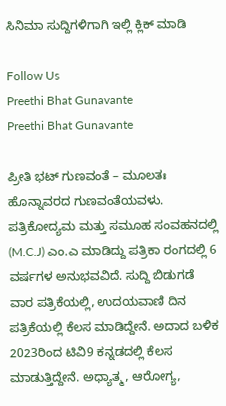ಸಿನಿಮಾ ಸುದ್ದಿಗಳಿಗಾಗಿ ಇಲ್ಲಿ ಕ್ಲಿಕ್ ಮಾಡಿ

Follow Us
Preethi Bhat Gunavante
Preethi Bhat Gunavante

ಪ್ರೀತಿ ಭಟ್ ಗುಣವಂತೆ – ಮೂಲತಃ ಹೊನ್ನಾವರದ ಗುಣವಂತೆಯವಳು. ಪತ್ರಿಕೋದ್ಯಮ ಮತ್ತು ಸಮೂಹ ಸಂವಹನದಲ್ಲಿ (M.C.J) ಎಂ.ಎ ಮಾಡಿದ್ದು ಪತ್ರಿಕಾ ರಂಗದಲ್ಲಿ 6 ವರ್ಷಗಳ ಅನುಭವವಿದೆ. ಸುದ್ದಿ ಬಿಡುಗಡೆ ವಾರ ಪತ್ರಿಕೆಯಲ್ಲಿ, ಉದಯವಾಣಿ ದಿನ ಪತ್ರಿಕೆಯಲ್ಲಿ ಕೆಲಸ ಮಾಡಿದ್ದೇನೆ. ಅದಾದ ಬಳಿಕ 2023ರಿಂದ ಟಿವಿ9 ಕನ್ನಡದಲ್ಲಿ ಕೆಲಸ ಮಾಡುತ್ತಿದ್ದೇನೆ. ಅಧ್ಯಾತ್ಮ, ಆರೋಗ್ಯ,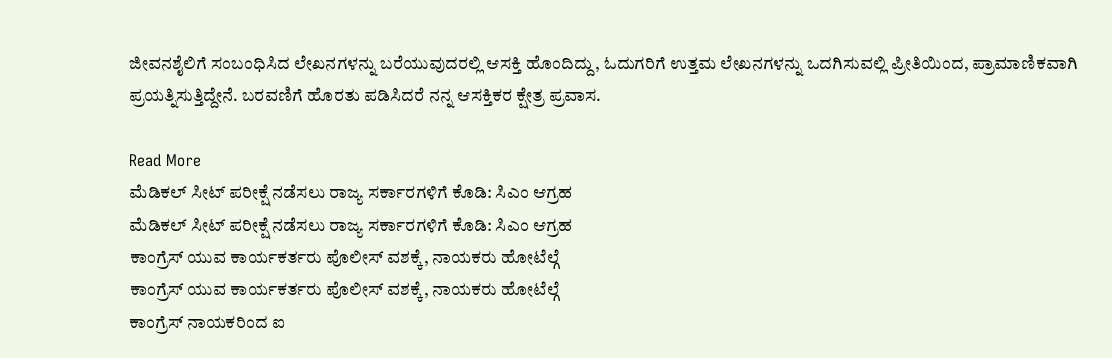ಜೀವನಶೈಲಿಗೆ ಸಂಬಂಧಿಸಿದ ಲೇಖನಗಳನ್ನು ಬರೆಯುವುದರಲ್ಲಿ ಆಸಕ್ತಿ ಹೊಂದಿದ್ದು, ಓದುಗರಿಗೆ ಉತ್ತಮ ಲೇಖನಗಳನ್ನು ಒದಗಿಸುವಲ್ಲಿ ಪ್ರೀತಿಯಿಂದ, ಪ್ರಾಮಾಣಿಕವಾಗಿ ಪ್ರಯತ್ನಿಸುತ್ತಿದ್ದೇನೆ. ಬರವಣಿಗೆ ಹೊರತು ಪಡಿಸಿದರೆ ನನ್ನ ಆಸಕ್ತಿಕರ ಕ್ಷೇತ್ರ ಪ್ರವಾಸ.

Read More
ಮೆಡಿಕಲ್ ಸೀಟ್ ಪರೀಕ್ಷೆ ನಡೆಸಲು ರಾಜ್ಯ ಸರ್ಕಾರಗಳಿಗೆ ಕೊಡಿ: ಸಿಎಂ ಆಗ್ರಹ
ಮೆಡಿಕಲ್ ಸೀಟ್ ಪರೀಕ್ಷೆ ನಡೆಸಲು ರಾಜ್ಯ ಸರ್ಕಾರಗಳಿಗೆ ಕೊಡಿ: ಸಿಎಂ ಆಗ್ರಹ
ಕಾಂಗ್ರೆಸ್ ಯುವ ಕಾರ್ಯಕರ್ತರು ಪೊಲೀಸ್ ವಶಕ್ಕೆ, ನಾಯಕರು ಹೋಟೆಲ್ಗೆ
ಕಾಂಗ್ರೆಸ್ ಯುವ ಕಾರ್ಯಕರ್ತರು ಪೊಲೀಸ್ ವಶಕ್ಕೆ, ನಾಯಕರು ಹೋಟೆಲ್ಗೆ
ಕಾಂಗ್ರೆಸ್ ನಾಯಕರಿಂದ ಐ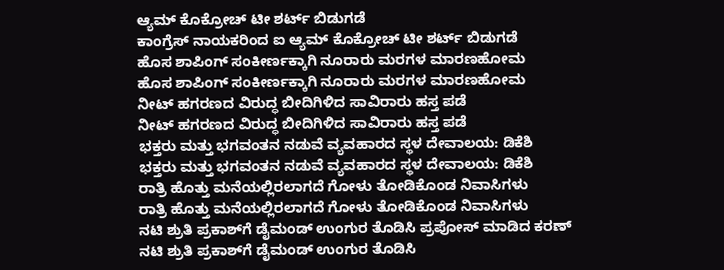ಆ್ಯಮ್ ಕೊಕ್ರೋಚ್ ಟೀ ಶರ್ಟ್ ಬಿಡುಗಡೆ
ಕಾಂಗ್ರೆಸ್ ನಾಯಕರಿಂದ ಐ ಆ್ಯಮ್ ಕೊಕ್ರೋಚ್ ಟೀ ಶರ್ಟ್ ಬಿಡುಗಡೆ
ಹೊಸ ಶಾಪಿಂಗ್ ಸಂಕೀರ್ಣಕ್ಕಾಗಿ ನೂರಾರು ಮರಗಳ ಮಾರಣಹೋಮ
ಹೊಸ ಶಾಪಿಂಗ್ ಸಂಕೀರ್ಣಕ್ಕಾಗಿ ನೂರಾರು ಮರಗಳ ಮಾರಣಹೋಮ
ನೀಟ್ ಹಗರಣದ ವಿರುದ್ಧ ಬೀದಿಗಿಳಿದ ಸಾವಿರಾರು ಹಸ್ತ ಪಡೆ
ನೀಟ್ ಹಗರಣದ ವಿರುದ್ಧ ಬೀದಿಗಿಳಿದ ಸಾವಿರಾರು ಹಸ್ತ ಪಡೆ
ಭಕ್ತರು ಮತ್ತು ಭಗವಂತನ ನಡುವೆ ವ್ಯವಹಾರದ ಸ್ಥಳ ದೇವಾಲಯ: ಡಿಕೆಶಿ
ಭಕ್ತರು ಮತ್ತು ಭಗವಂತನ ನಡುವೆ ವ್ಯವಹಾರದ ಸ್ಥಳ ದೇವಾಲಯ: ಡಿಕೆಶಿ
ರಾತ್ರಿ ಹೊತ್ತು ಮನೆಯಲ್ಲಿರಲಾಗದೆ ಗೋಳು ತೋಡಿಕೊಂಡ ನಿವಾಸಿಗಳು
ರಾತ್ರಿ ಹೊತ್ತು ಮನೆಯಲ್ಲಿರಲಾಗದೆ ಗೋಳು ತೋಡಿಕೊಂಡ ನಿವಾಸಿಗಳು
ನಟಿ ಶ್ರುತಿ ಪ್ರಕಾಶ್‌ಗೆ ಡೈಮಂಡ್ ಉಂಗುರ ತೊಡಿಸಿ ಪ್ರಪೋಸ್ ಮಾಡಿದ ಕರಣ್
ನಟಿ ಶ್ರುತಿ ಪ್ರಕಾಶ್‌ಗೆ ಡೈಮಂಡ್ ಉಂಗುರ ತೊಡಿಸಿ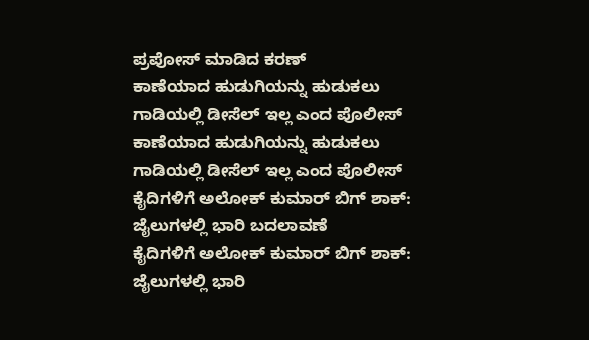ಪ್ರಪೋಸ್ ಮಾಡಿದ ಕರಣ್
ಕಾಣೆಯಾದ ಹುಡುಗಿಯನ್ನು ಹುಡುಕಲು ಗಾಡಿಯಲ್ಲಿ ಡೀಸೆಲ್ ಇಲ್ಲ ಎಂದ ಪೊಲೀಸ್
ಕಾಣೆಯಾದ ಹುಡುಗಿಯನ್ನು ಹುಡುಕಲು ಗಾಡಿಯಲ್ಲಿ ಡೀಸೆಲ್ ಇಲ್ಲ ಎಂದ ಪೊಲೀಸ್
ಕೈದಿಗಳಿಗೆ ಅಲೋಕ್ ಕುಮಾರ್ ಬಿಗ್ ಶಾಕ್: ಜೈಲುಗಳಲ್ಲಿ ಭಾರಿ ಬದಲಾವಣೆ
ಕೈದಿಗಳಿಗೆ ಅಲೋಕ್ ಕುಮಾರ್ ಬಿಗ್ ಶಾಕ್: ಜೈಲುಗಳಲ್ಲಿ ಭಾರಿ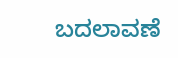ಬದಲಾವಣೆ